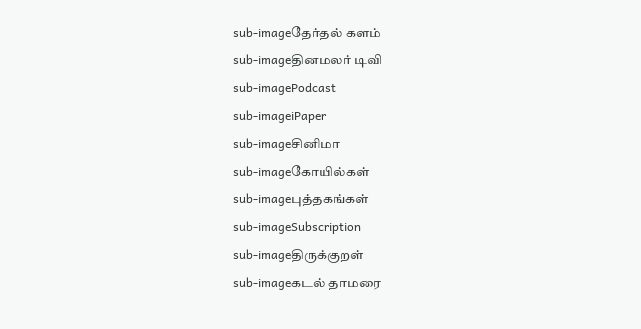sub-imageதேர்தல் களம்
sub-imageதினமலர் டிவி
sub-imagePodcast
sub-imageiPaper
sub-imageசினிமா
sub-imageகோயில்கள்
sub-imageபுத்தகங்கள்
sub-imageSubscription
sub-imageதிருக்குறள்
sub-imageகடல் தாமரை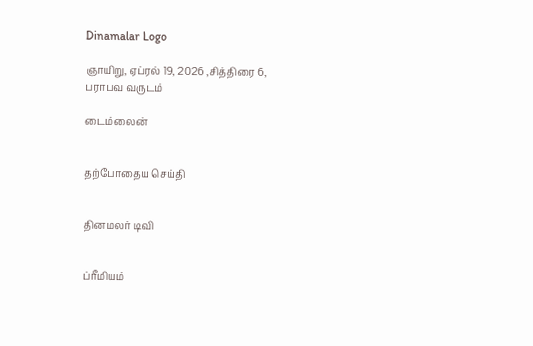Dinamalar Logo

ஞாயிறு, ஏப்ரல் 19, 2026 ,சித்திரை 6, பராபவ வருடம்

டைம்லைன்


தற்போதைய செய்தி


தினமலர் டிவி


ப்ரீமியம்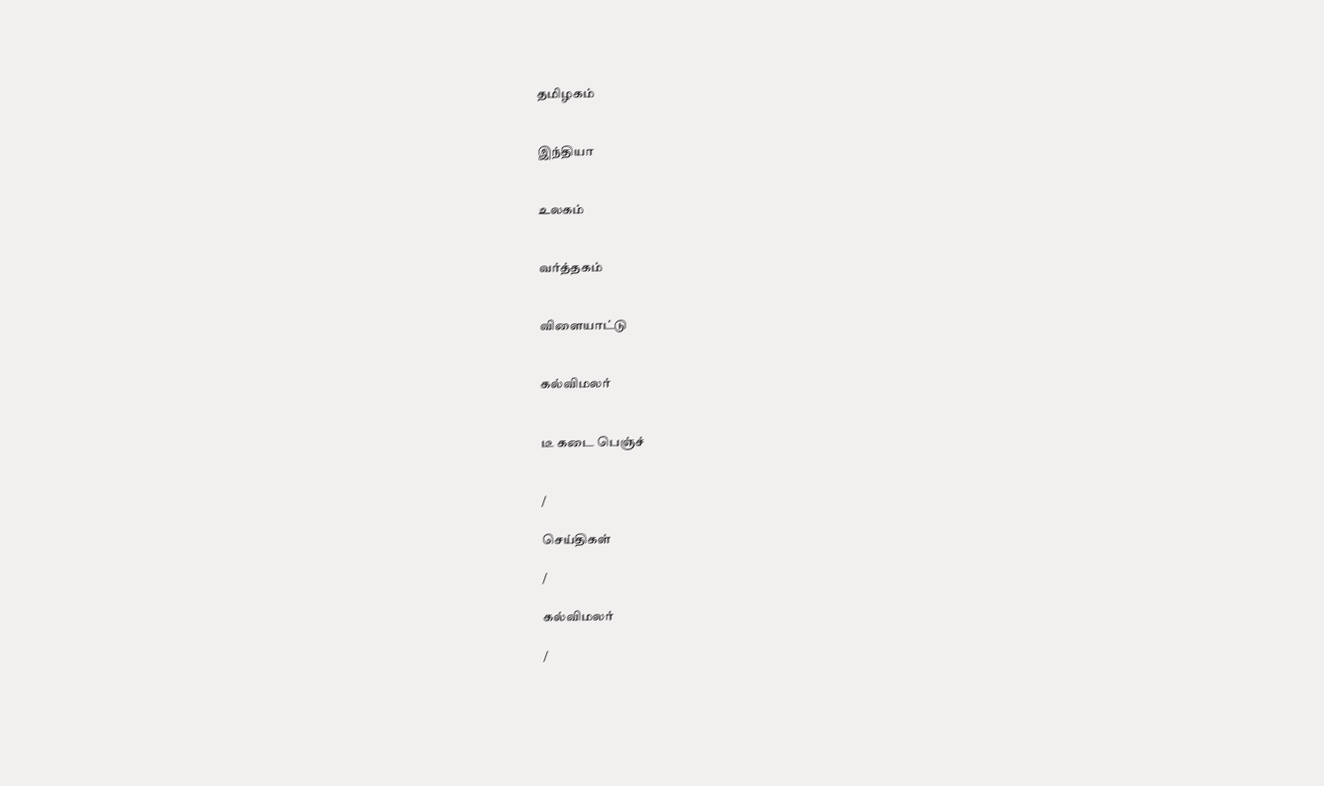தமிழகம்


இந்தியா


உலகம்


வர்த்தகம்


விளையாட்டு


கல்விமலர்


டீ கடை பெஞ்ச்


/

செய்திகள்

/

கல்விமலர்

/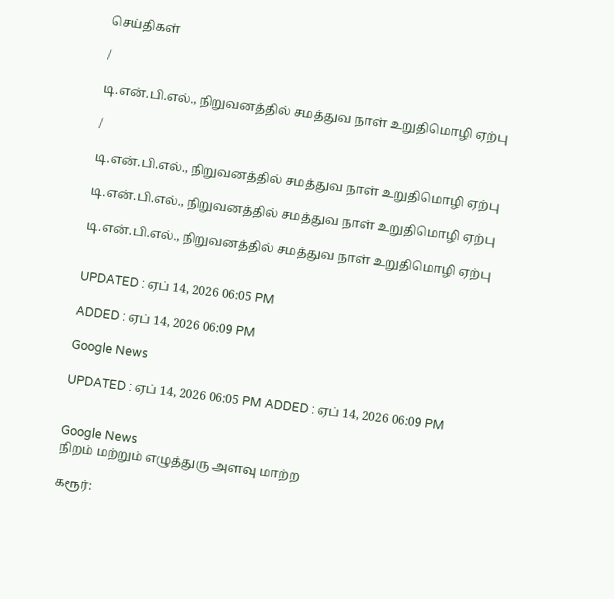செய்திகள்

/

டி.என்.பி.எல்., நிறுவனத்தில் சமத்துவ நாள் உறுதிமொழி ஏற்பு

/

டி.என்.பி.எல்., நிறுவனத்தில் சமத்துவ நாள் உறுதிமொழி ஏற்பு

டி.என்.பி.எல்., நிறுவனத்தில் சமத்துவ நாள் உறுதிமொழி ஏற்பு

டி.என்.பி.எல்., நிறுவனத்தில் சமத்துவ நாள் உறுதிமொழி ஏற்பு


UPDATED : ஏப் 14, 2026 06:05 PM

ADDED : ஏப் 14, 2026 06:09 PM

Google News

UPDATED : ஏப் 14, 2026 06:05 PM ADDED : ஏப் 14, 2026 06:09 PM


Google News
நிறம் மற்றும் எழுத்துரு அளவு மாற்ற

கரூர்: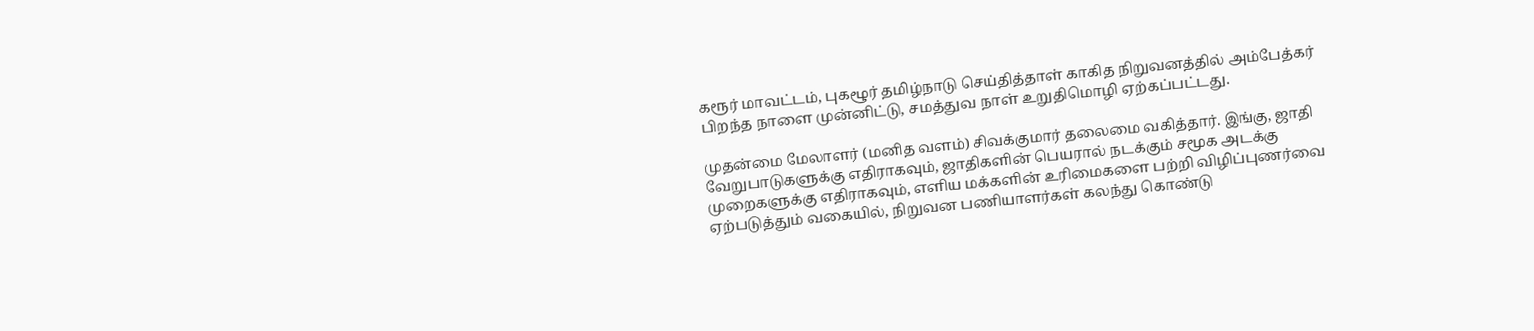கரூர் மாவட்டம், புகழூர் தமிழ்நாடு செய்தித்தாள் காகித நிறுவனத்தில் அம்பேத்கர் பிறந்த நாளை முன்னிட்டு, சமத்துவ நாள் உறுதிமொழி ஏற்கப்பட்டது.

முதன்மை மேலாளர் (மனித வளம்) சிவக்குமார் தலைமை வகித்தார். இங்கு, ஜாதி வேறுபாடுகளுக்கு எதிராகவும், ஜாதிகளின் பெயரால் நடக்கும் சமூக அடக்கு முறைகளுக்கு எதிராகவும், எளிய மக்களின் உரிமைகளை பற்றி விழிப்புணர்வை ஏற்படுத்தும் வகையில், நிறுவன பணியாளர்கள் கலந்து கொண்டு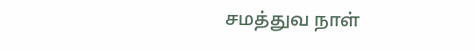சமத்துவ நாள்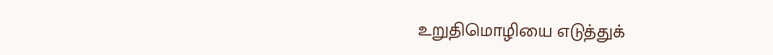உறுதிமொழியை எடுத்துக்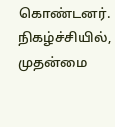கொண்டனர். நிகழ்ச்சியில், முதன்மை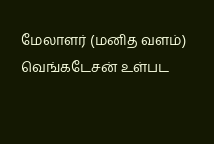மேலாளர் (மனித வளம்) வெங்கடேசன் உள்பட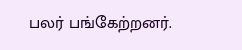பலர் பங்கேற்றனர்.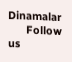Dinamalar
      Follow us